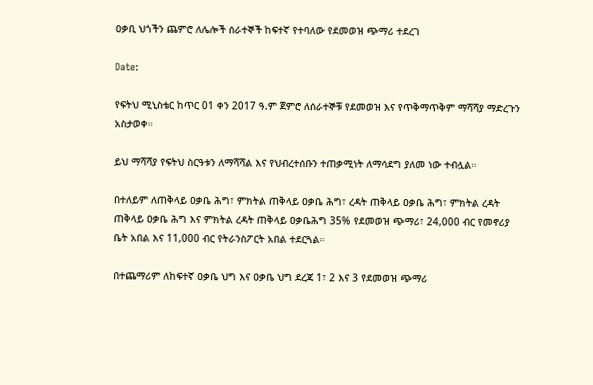ዐቃቢ ህጎችን ጨምሮ ለሌሎች ሰራተኞች ከፍተኛ የተባለው የደመወዝ ጭማሪ ተደረገ

Date:

የፍትህ ሚኒስቴር ከጥር 01 ቀን 2017 ዓ.ም ጀምሮ ለሰራተኞቹ የደመወዝ እና የጥቅማጥቅም ማሻሻያ ማድረጉን አስታወቀ።

ይህ ማሻሻያ የፍትህ ስርዓቱን ለማሻሻል እና የህብረተሰቡን ተጠቃሚነት ለማሳደግ ያለመ ነው ተብሏል።

በተለይም ለጠቅላይ ዐቃቤ ሕግ፣ ምክትል ጠቅላይ ዐቃቤ ሕግ፣ ረዳት ጠቅላይ ዐቃቤ ሕግ፣ ምክትል ረዳት ጠቅላይ ዐቃቤ ሕግ እና ምክትል ረዳት ጠቅላይ ዐቃቤሕግ 35% የደመወዝ ጭማሪ፣ 24,000 ብር የመኖሪያ ቤት አበል እና 11,000 ብር የትራንስፖርት አበል ተደርጓል።

በተጨማሪም ለከፍተኛ ዐቃቤ ህግ እና ዐቃቤ ህግ ደረጃ 1፣ 2 እና 3 የደመወዝ ጭማሪ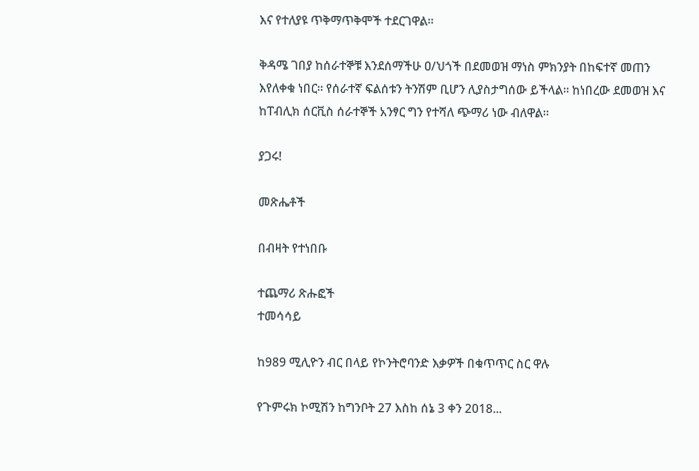እና የተለያዩ ጥቅማጥቅሞች ተደርገዋል።

ቅዳሜ ገበያ ከሰራተኞቹ እንደሰማችሁ ዐ/ህጎች በደመወዝ ማነስ ምክንያት በከፍተኛ መጠን እየለቀቁ ነበር። የሰራተኛ ፍልሰቱን ትንሽም ቢሆን ሊያስታግሰው ይችላል። ከነበረው ደመወዝ እና ከፐብሊክ ሰርቪስ ሰራተኞች አንፃር ግን የተሻለ ጭማሪ ነው ብለዋል።

ያጋሩ!

መጽሔቶች

በብዛት የተነበቡ

ተጨማሪ ጽሑፎች
ተመሳሳይ

ከ989 ሚሊዮን ብር በላይ የኮንትሮባንድ እቃዎች በቁጥጥር ስር ዋሉ

የጉምሩክ ኮሚሽን ከግንቦት 27 እስከ ሰኔ 3 ቀን 2018...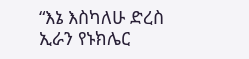“እኔ እስካለሁ ድረስ ኢራን የኑክሌር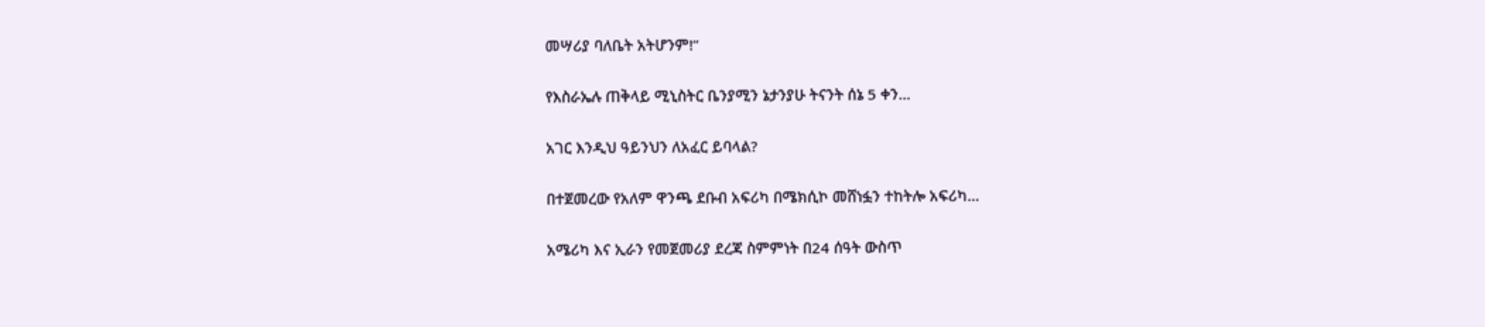መሣሪያ ባለቤት አትሆንም!”

የእስራኤሉ ጠቅላይ ሚኒስትር ቤንያሚን ኔታንያሁ ትናንት ሰኔ 5 ቀን...

አገር እንዲህ ዓይንህን ለአፈር ይባላል?

በተጀመረው የአለም ዋንጫ ደቡብ አፍሪካ በሜክሲኮ መሸነፏን ተከትሎ አፍሪካ...

አሜሪካ እና ኢራን የመጀመሪያ ደረጃ ስምምነት በ24 ሰዓት ውስጥ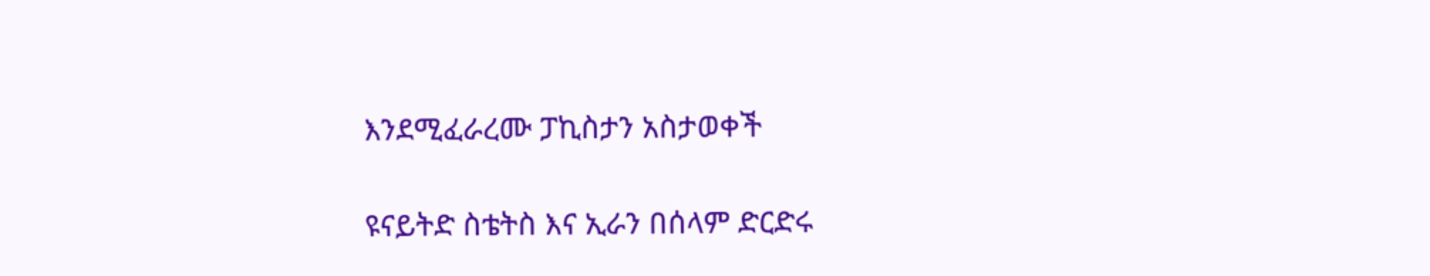እንደሚፈራረሙ ፓኪስታን አስታወቀች

ዩናይትድ ስቴትስ እና ኢራን በሰላም ድርድሩ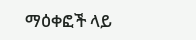ማዕቀፎች ላይ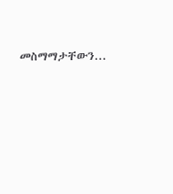መስማማታቸውን...